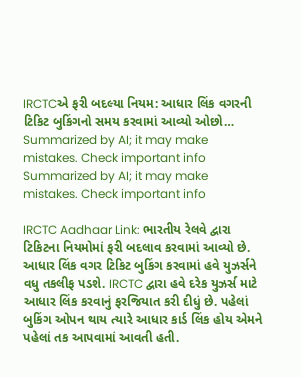IRCTCએ ફરી બદલ્યા નિયમ: આધાર લિંક વગરની ટિકિટ બુકિંગનો સમય કરવામાં આવ્યો ઓછો…
Summarized by AI; it may make mistakes. Check important info
Summarized by AI; it may make mistakes. Check important info

IRCTC Aadhaar Link: ભારતીય રેલવે દ્વારા ટિકિટના નિયમોમાં ફરી બદલાવ કરવામાં આવ્યો છે. આધાર લિંક વગર ટિકિટ બુકિંગ કરવામાં હવે યુઝર્સને વધુ તકલીફ પડશે. IRCTC દ્વારા હવે દરેક યુઝર્સ માટે આધાર લિંક કરવાનું ફરજિયાત કરી દીધું છે. પહેલાં બુકિંગ ઓપન થાય ત્યારે આધાર કાર્ડ લિંક હોય એમને પહેલાં તક આપવામાં આવતી હતી.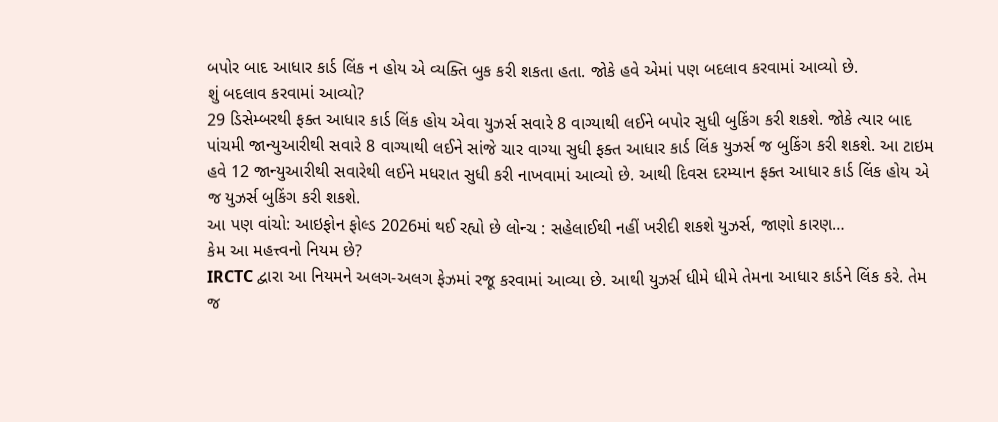બપોર બાદ આધાર કાર્ડ લિંક ન હોય એ વ્યક્તિ બુક કરી શકતા હતા. જોકે હવે એમાં પણ બદલાવ કરવામાં આવ્યો છે.
શું બદલાવ કરવામાં આવ્યો?
29 ડિસેમ્બરથી ફક્ત આધાર કાર્ડ લિંક હોય એવા યુઝર્સ સવારે 8 વાગ્યાથી લઈને બપોર સુધી બુકિંગ કરી શકશે. જોકે ત્યાર બાદ પાંચમી જાન્યુઆરીથી સવારે 8 વાગ્યાથી લઈને સાંજે ચાર વાગ્યા સુધી ફક્ત આધાર કાર્ડ લિંક યુઝર્સ જ બુકિંગ કરી શકશે. આ ટાઇમ હવે 12 જાન્યુઆરીથી સવારેથી લઈને મધરાત સુધી કરી નાખવામાં આવ્યો છે. આથી દિવસ દરમ્યાન ફક્ત આધાર કાર્ડ લિંક હોય એ જ યુઝર્સ બુકિંગ કરી શકશે.
આ પણ વાંચો: આઇફોન ફોલ્ડ 2026માં થઈ રહ્યો છે લોન્ચ : સહેલાઈથી નહીં ખરીદી શકશે યુઝર્સ, જાણો કારણ…
કેમ આ મહત્ત્વનો નિયમ છે?
IRCTC દ્વારા આ નિયમને અલગ-અલગ ફેઝમાં રજૂ કરવામાં આવ્યા છે. આથી યુઝર્સ ધીમે ધીમે તેમના આધાર કાર્ડને લિંક કરે. તેમ જ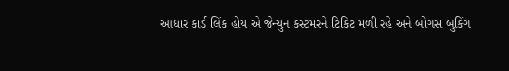આધાર કાર્ડ લિંક હોય એ જેન્યુન કસ્ટમરને ટિકિટ મળી રહે અને બોગસ બુકિંગ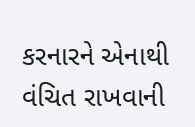કરનારને એનાથી વંચિત રાખવાની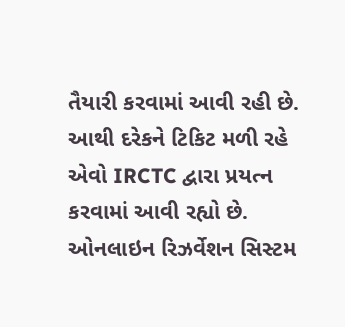તૈયારી કરવામાં આવી રહી છે. આથી દરેકને ટિકિટ મળી રહે એવો IRCTC દ્વારા પ્રયત્ન કરવામાં આવી રહ્યો છે. ઓનલાઇન રિઝર્વેશન સિસ્ટમ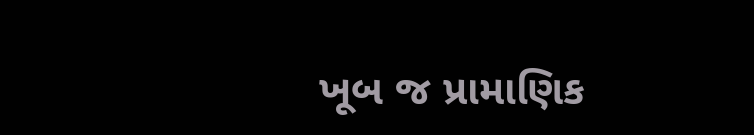ખૂબ જ પ્રામાણિક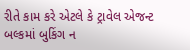રીતે કામ કરે એટલે કે ટ્રાવેલ એજન્ટ બલ્કમાં બુકિંગ ન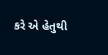કરે એ હેતુથી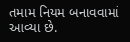તમામ નિયમ બનાવવામાં આવ્યા છે.